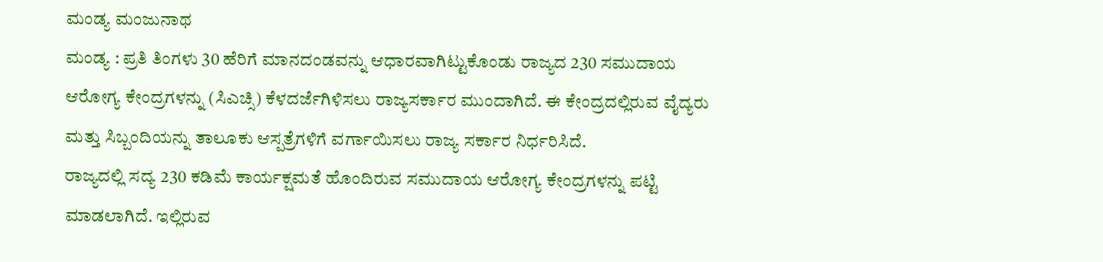ಮಂಡ್ಯ ಮಂಜುನಾಥ
ಮಂಡ್ಯ : ಪ್ರತಿ ತಿಂಗಳು 30 ಹೆರಿಗೆ ಮಾನದಂಡವನ್ನು ಆಧಾರವಾಗಿಟ್ಟುಕೊಂಡು ರಾಜ್ಯದ 230 ಸಮುದಾಯ ಆರೋಗ್ಯ ಕೇಂದ್ರಗಳನ್ನು (ಸಿಎಚ್ಸಿ) ಕೆಳದರ್ಜೆಗಿಳಿಸಲು ರಾಜ್ಯಸರ್ಕಾರ ಮುಂದಾಗಿದೆ. ಈ ಕೇಂದ್ರದಲ್ಲಿರುವ ವೈದ್ಯರು ಮತ್ತು ಸಿಬ್ಬಂದಿಯನ್ನು ತಾಲೂಕು ಆಸ್ಪತ್ರೆಗಳಿಗೆ ವರ್ಗಾಯಿಸಲು ರಾಜ್ಯ ಸರ್ಕಾರ ನಿರ್ಧರಿಸಿದೆ.
ರಾಜ್ಯದಲ್ಲಿ ಸದ್ಯ 230 ಕಡಿಮೆ ಕಾರ್ಯಕ್ಷಮತೆ ಹೊಂದಿರುವ ಸಮುದಾಯ ಆರೋಗ್ಯ ಕೇಂದ್ರಗಳನ್ನು ಪಟ್ಟಿ ಮಾಡಲಾಗಿದೆ. ಇಲ್ಲಿರುವ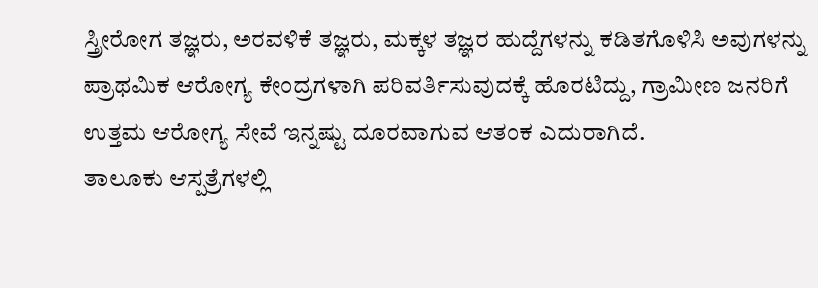ಸ್ತ್ರೀರೋಗ ತಜ್ಞರು, ಅರವಳಿಕೆ ತಜ್ಞರು, ಮಕ್ಕಳ ತಜ್ಞರ ಹುದ್ದೆಗಳನ್ನು ಕಡಿತಗೊಳಿಸಿ ಅವುಗಳನ್ನು ಪ್ರಾಥಮಿಕ ಆರೋಗ್ಯ ಕೇಂದ್ರಗಳಾಗಿ ಪರಿವರ್ತಿಸುವುದಕ್ಕೆ ಹೊರಟಿದ್ದು, ಗ್ರಾಮೀಣ ಜನರಿಗೆ ಉತ್ತಮ ಆರೋಗ್ಯ ಸೇವೆ ಇನ್ನಷ್ಟು ದೂರವಾಗುವ ಆತಂಕ ಎದುರಾಗಿದೆ.
ತಾಲೂಕು ಆಸ್ಪತ್ರೆಗಳಲ್ಲಿ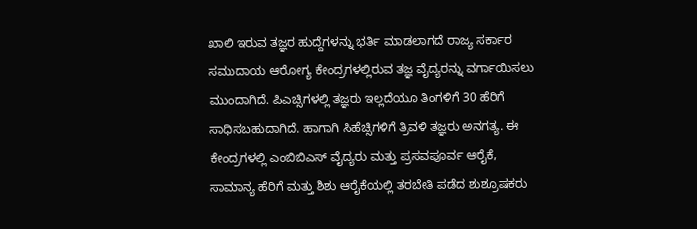ಖಾಲಿ ಇರುವ ತಜ್ಞರ ಹುದ್ದೆಗಳನ್ನು ಭರ್ತಿ ಮಾಡಲಾಗದೆ ರಾಜ್ಯ ಸರ್ಕಾರ ಸಮುದಾಯ ಆರೋಗ್ಯ ಕೇಂದ್ರಗಳಲ್ಲಿರುವ ತಜ್ಞ ವೈದ್ಯರನ್ನು ವರ್ಗಾಯಿಸಲು ಮುಂದಾಗಿದೆ. ಪಿಎಚ್ಸಿಗಳಲ್ಲಿ ತಜ್ಞರು ಇಲ್ಲದೆಯೂ ತಿಂಗಳಿಗೆ 30 ಹೆರಿಗೆ ಸಾಧಿಸಬಹುದಾಗಿದೆ. ಹಾಗಾಗಿ ಸಿಹೆಚ್ಸಿಗಳಿಗೆ ತ್ರಿವಳಿ ತಜ್ಞರು ಅನಗತ್ಯ. ಈ ಕೇಂದ್ರಗಳಲ್ಲಿ ಎಂಬಿಬಿಎಸ್ ವೈದ್ಯರು ಮತ್ತು ಪ್ರಸವಪೂರ್ವ ಆರೈಕೆ, ಸಾಮಾನ್ಯ ಹೆರಿಗೆ ಮತ್ತು ಶಿಶು ಆರೈಕೆಯಲ್ಲಿ ತರಬೇತಿ ಪಡೆದ ಶುಶ್ರೂಷಕರು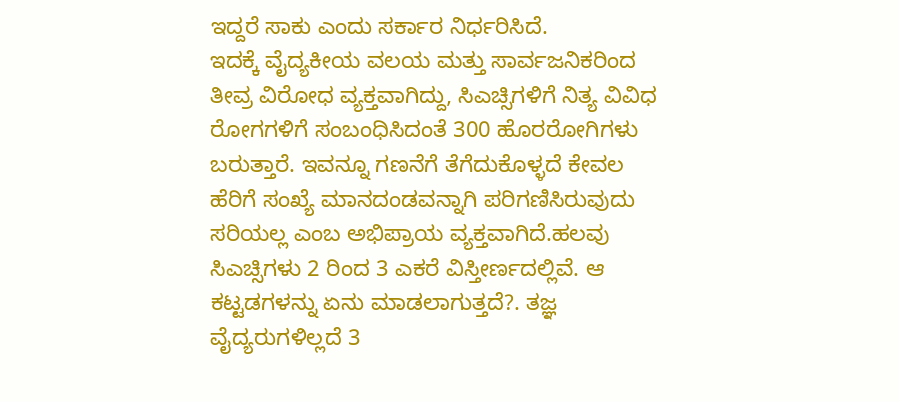ಇದ್ದರೆ ಸಾಕು ಎಂದು ಸರ್ಕಾರ ನಿರ್ಧರಿಸಿದೆ.
ಇದಕ್ಕೆ ವೈದ್ಯಕೀಯ ವಲಯ ಮತ್ತು ಸಾರ್ವಜನಿಕರಿಂದ ತೀವ್ರ ವಿರೋಧ ವ್ಯಕ್ತವಾಗಿದ್ದು, ಸಿಎಚ್ಸಿಗಳಿಗೆ ನಿತ್ಯ ವಿವಿಧ ರೋಗಗಳಿಗೆ ಸಂಬಂಧಿಸಿದಂತೆ 300 ಹೊರರೋಗಿಗಳು ಬರುತ್ತಾರೆ. ಇವನ್ನೂ ಗಣನೆಗೆ ತೆಗೆದುಕೊಳ್ಳದೆ ಕೇವಲ ಹೆರಿಗೆ ಸಂಖ್ಯೆ ಮಾನದಂಡವನ್ನಾಗಿ ಪರಿಗಣಿಸಿರುವುದು ಸರಿಯಲ್ಲ ಎಂಬ ಅಭಿಪ್ರಾಯ ವ್ಯಕ್ತವಾಗಿದೆ.ಹಲವು ಸಿಎಚ್ಸಿಗಳು 2 ರಿಂದ 3 ಎಕರೆ ವಿಸ್ತೀರ್ಣದಲ್ಲಿವೆ. ಆ ಕಟ್ಟಡಗಳನ್ನು ಏನು ಮಾಡಲಾಗುತ್ತದೆ?. ತಜ್ಞ ವೈದ್ಯರುಗಳಿಲ್ಲದೆ 3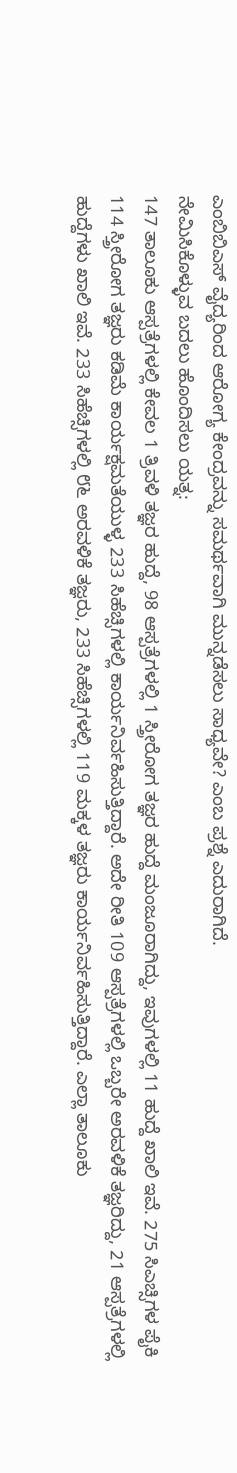ಎಂಬಿಬಿಎಸ್ ವೈದ್ಯರಿಂದ ಆರೋಗ್ಯ ಕೇಂದ್ರವನ್ನು ಸಮರ್ಥವಾಗಿ ಮುನ್ನಡೆಸಲು ಸಾಧ್ಯವೇ? ಎಂಬ ಪ್ರಶ್ನೆ ಎದುರಾಗಿದೆ.
ನೇಮಿಸಿಕೊಳ್ಳುವ ಬದಲು ಹೊಂದಿಸಲು ಯತ್ನ:
147 ತಾಲೂಕು ಆಸ್ಪತ್ರೆಗಳಲ್ಲಿ ಕೇವಲ 1 ತ್ರಿವಳಿ ತಜ್ಞರ ಹುದ್ದೆ, 98 ಆಸ್ಪತ್ರೆಗಳಲ್ಲಿ 1 ಸ್ತ್ರೀರೋಗ ತಜ್ಞರ ಹುದ್ದೆ ಮಂಜೂರಾಗಿದ್ದು, ಇವುಗಳಲ್ಲಿ 11 ಹುದ್ದೆ ಖಾಲಿ ಇವೆ. 275 ಸಿಎಚ್ಸಿಗಳ ಪೈಕಿ 114 ಸ್ತ್ರೀರೋಗ ತಜ್ಞರು ಕಡಿಮೆ ಕಾರ್ಯಕ್ಷಮತೆಯುಳ್ಳ 233 ಸಿಹೆಚ್ಸಿಗಳಲ್ಲಿ ಕಾರ್ಯನಿರ್ವಹಿಸುತ್ತಿದ್ದಾರೆ. ಅದೇ ರೀತಿ 109 ಆಸ್ಪತ್ರೆಗಳಲ್ಲಿ ಒಬ್ಬರೇ ಅರವಳಿಕೆ ತಜ್ಞರಿದ್ದು, 21 ಆಸ್ಪತ್ರೆಗಳಲ್ಲಿ ಹುದ್ದೆಗಳು ಖಾಲಿ ಇವೆ. 233 ಸಿಹೆಚ್ಸಿಗಳಲ್ಲಿ ೮೬ ಅರವಳಿಕೆ ತಜ್ಞರು, 233 ಸಿಹೆಚ್ಸಿಗಳಲ್ಲಿ 119 ಮಕ್ಕಳ ತಜ್ಞರು ಕಾರ್ಯನಿರ್ವಹಿಸುತ್ತಿದ್ದಾರೆ. ಎಲ್ಲಾ ತಾಲೂಕು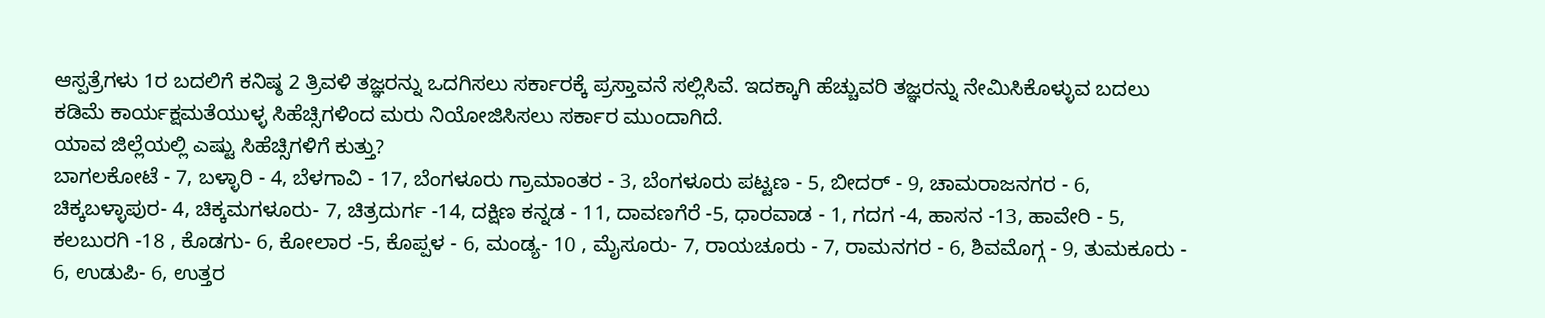ಆಸ್ಪತ್ರೆಗಳು 1ರ ಬದಲಿಗೆ ಕನಿಷ್ಠ 2 ತ್ರಿವಳಿ ತಜ್ಞರನ್ನು ಒದಗಿಸಲು ಸರ್ಕಾರಕ್ಕೆ ಪ್ರಸ್ತಾವನೆ ಸಲ್ಲಿಸಿವೆ. ಇದಕ್ಕಾಗಿ ಹೆಚ್ಚುವರಿ ತಜ್ಞರನ್ನು ನೇಮಿಸಿಕೊಳ್ಳುವ ಬದಲು ಕಡಿಮೆ ಕಾರ್ಯಕ್ಷಮತೆಯುಳ್ಳ ಸಿಹೆಚ್ಸಿಗಳಿಂದ ಮರು ನಿಯೋಜಿಸಿಸಲು ಸರ್ಕಾರ ಮುಂದಾಗಿದೆ.
ಯಾವ ಜಿಲ್ಲೆಯಲ್ಲಿ ಎಷ್ಟು ಸಿಹೆಚ್ಸಿಗಳಿಗೆ ಕುತ್ತು?
ಬಾಗಲಕೋಟೆ - 7, ಬಳ್ಳಾರಿ - 4, ಬೆಳಗಾವಿ - 17, ಬೆಂಗಳೂರು ಗ್ರಾಮಾಂತರ - 3, ಬೆಂಗಳೂರು ಪಟ್ಟಣ - 5, ಬೀದರ್ - 9, ಚಾಮರಾಜನಗರ - 6, ಚಿಕ್ಕಬಳ್ಳಾಪುರ- 4, ಚಿಕ್ಕಮಗಳೂರು- 7, ಚಿತ್ರದುರ್ಗ -14, ದಕ್ಷಿಣ ಕನ್ನಡ - 11, ದಾವಣಗೆರೆ -5, ಧಾರವಾಡ - 1, ಗದಗ -4, ಹಾಸನ -13, ಹಾವೇರಿ - 5, ಕಲಬುರಗಿ -18 , ಕೊಡಗು- 6, ಕೋಲಾರ -5, ಕೊಪ್ಪಳ - 6, ಮಂಡ್ಯ- 10 , ಮೈಸೂರು- 7, ರಾಯಚೂರು - 7, ರಾಮನಗರ - 6, ಶಿವಮೊಗ್ಗ - 9, ತುಮಕೂರು - 6, ಉಡುಪಿ- 6, ಉತ್ತರ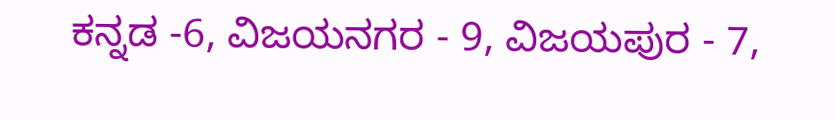ಕನ್ನಡ -6, ವಿಜಯನಗರ - 9, ವಿಜಯಪುರ - 7,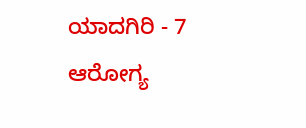ಯಾದಗಿರಿ - 7 ಆರೋಗ್ಯ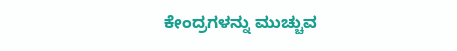ಕೇಂದ್ರಗಳನ್ನು ಮುಚ್ಚುವ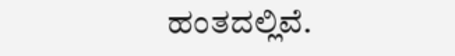ಹಂತದಲ್ಲಿವೆ.